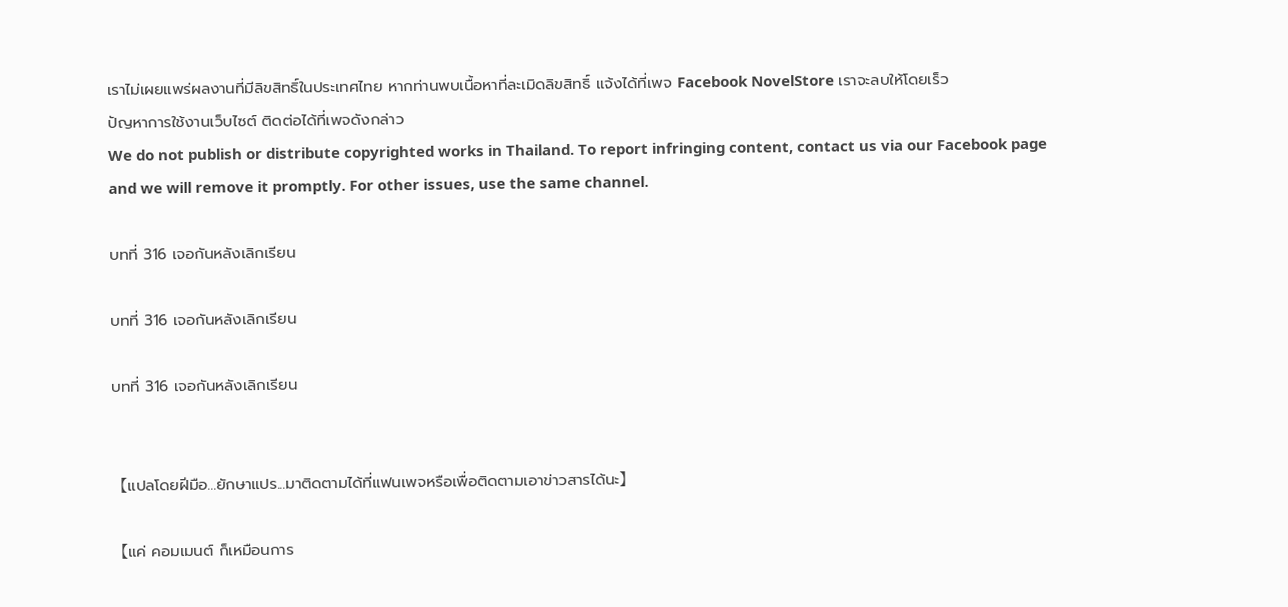เราไม่เผยแพร่ผลงานที่มีลิขสิทธิ์ในประเทศไทย หากท่านพบเนื้อหาที่ละเมิดลิขสิทธิ์ แจ้งได้ที่เพจ Facebook NovelStore เราจะลบให้โดยเร็ว
ปัญหาการใช้งานเว็บไซต์ ติดต่อได้ที่เพจดังกล่าว
We do not publish or distribute copyrighted works in Thailand. To report infringing content, contact us via our Facebook page and we will remove it promptly. For other issues, use the same channel.

บทที่ 316 เจอกันหลังเลิกเรียน

บทที่ 316 เจอกันหลังเลิกเรียน

บทที่ 316 เจอกันหลังเลิกเรียน


【แปลโดยฝีมือ...ยักษาแปร...มาติดตามได้ที่แฟนเพจหรือเพื่อติดตามเอาข่าวสารได้นะ】

【แค่ คอมเมนต์ ก็เหมือนการ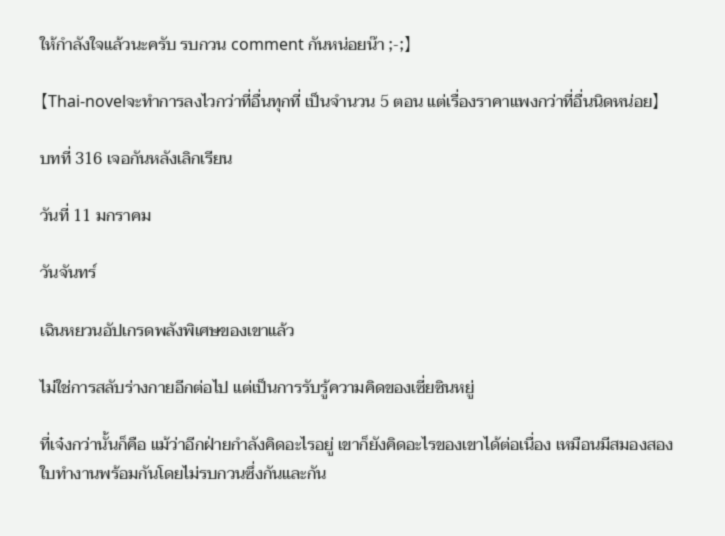ให้กำลังใจแล้วนะครับ รบกวน comment กันหน่อยน๊า ;-;】

【Thai-novelจะทำการลงไวกว่าที่อื่นทุกที่ เป็นจำนวน 5 ตอน แต่เรื่องราคาแพงกว่าที่อื่นนิดหน่อย】

บทที่ 316 เจอกันหลังเลิกเรียน

วันที่ 11 มกราคม

วันจันทร์

เฉินหยวนอัปเกรดพลังพิเศษของเขาแล้ว

ไม่ใช่การสลับร่างกายอีกต่อไป แต่เป็นการรับรู้ความคิดของเซี่ยซินหยู่

ที่เจ๋งกว่านั้นก็คือ แม้ว่าอีกฝ่ายกำลังคิดอะไรอยู่ เขาก็ยังคิดอะไรของเขาได้ต่อเนื่อง เหมือนมีสมองสองใบทำงานพร้อมกันโดยไม่รบกวนซึ่งกันและกัน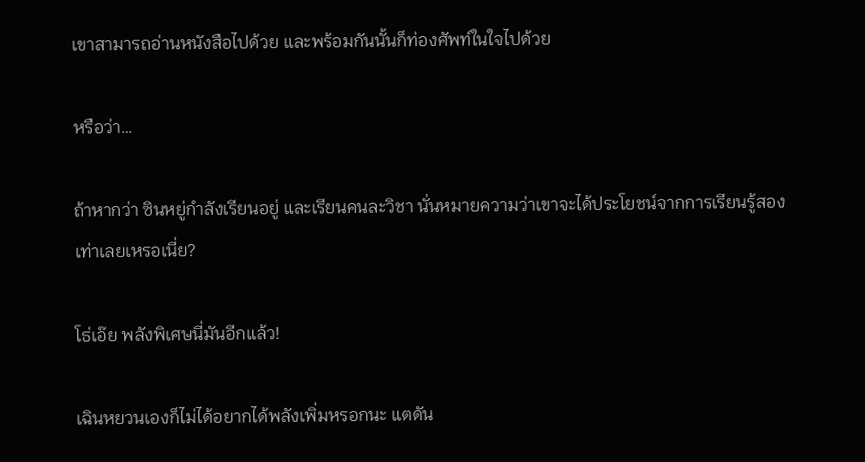เขาสามารถอ่านหนังสือไปด้วย และพร้อมกันนั้นก็ท่องศัพท์ในใจไปด้วย

หรือว่า…

ถ้าหากว่า ซินหยู่กำลังเรียนอยู่ และเรียนคนละวิชา นั่นหมายความว่าเขาจะได้ประโยชน์จากการเรียนรู้สองเท่าเลยเหรอเนี่ย?

โธ่เอ๊ย พลังพิเศษนี่มันอีกแล้ว!

เฉินหยวนเองก็ไม่ได้อยากได้พลังเพิ่มหรอกนะ แตดัน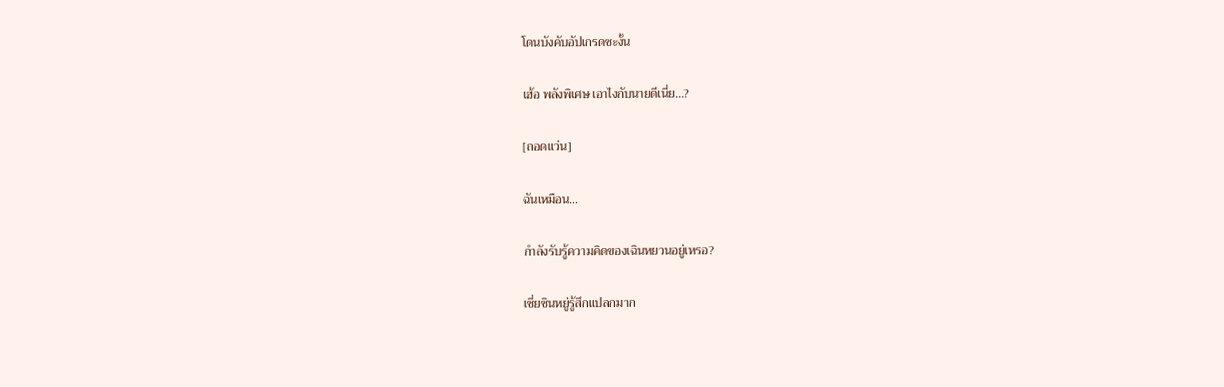โดนบังคับอัปเกรดซะงั้น

เฮ้อ พลังพิเศษ เอาไงกับนายดีเนี่ย…?

[ถอดแว่น]

ฉันเหมือน…

กำลังรับรู้ความคิดของเฉินหยวนอยู่เหรอ?

เซี่ยซินหยู่รู้สึกแปลกมาก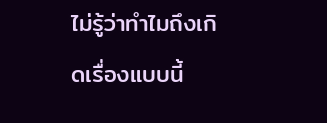ไม่รู้ว่าทำไมถึงเกิดเรื่องแบบนี้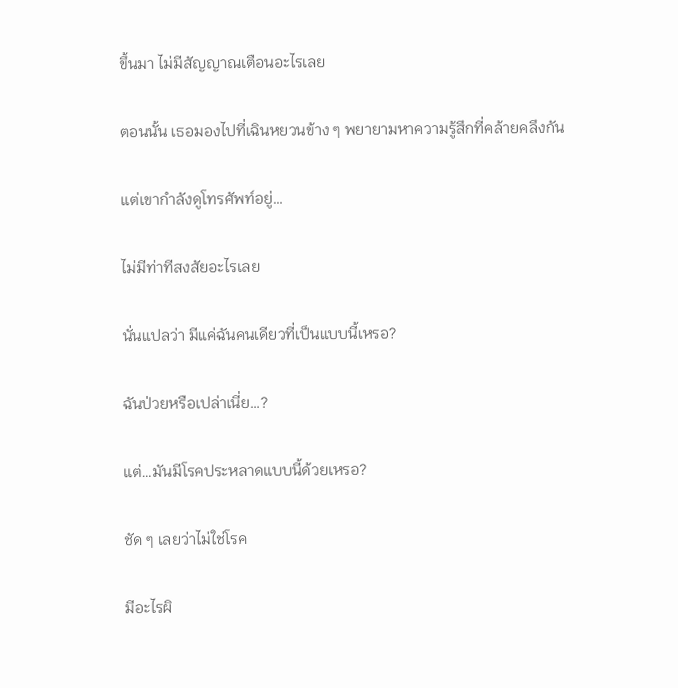ขึ้นมา ไม่มีสัญญาณเตือนอะไรเลย

ตอนนั้น เธอมองไปที่เฉินหยวนข้าง ๆ พยายามหาความรู้สึกที่คล้ายคลึงกัน

แต่เขากำลังดูโทรศัพท์อยู่…

ไม่มีท่าทีสงสัยอะไรเลย

นั่นแปลว่า มีแค่ฉันคนเดียวที่เป็นแบบนี้เหรอ?

ฉันป่วยหรือเปล่าเนี่ย…?

แต่…มันมีโรคประหลาดแบบนี้ด้วยเหรอ?

ชัด ๆ เลยว่าไม่ใช่โรค

มีอะไรผิ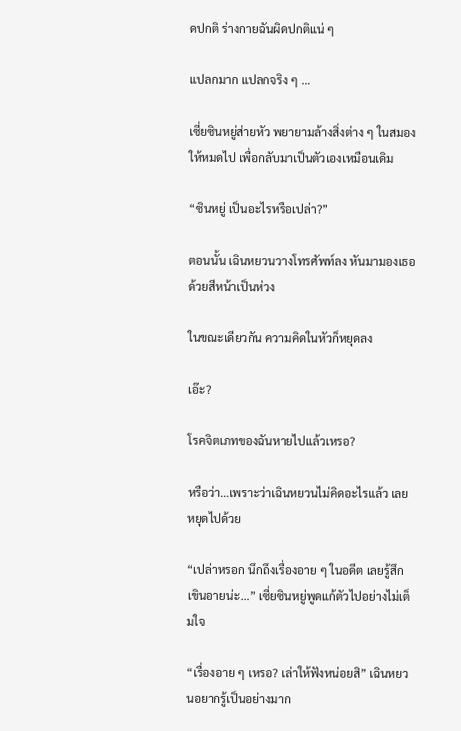ดปกติ ร่างกายฉันผิดปกติแน่ ๆ

แปลกมาก แปลกจริง ๆ …

เซี่ยซินหยู่ส่ายหัว พยายามล้างสิ่งต่าง ๆ ในสมองให้หมดไป เพื่อกลับมาเป็นตัวเองเหมือนเดิม

“ซินหยู่ เป็นอะไรหรือเปล่า?”

ตอนนั้น เฉินหยวนวางโทรศัพท์ลง หันมามองเธอด้วยสีหน้าเป็นห่วง

ในขณะเดียวกัน ความคิดในหัวก็หยุดลง

เอ๊ะ?

โรคจิตเภทของฉันหายไปแล้วเหรอ?

หรือว่า…เพราะว่าเฉินหยวนไม่คิดอะไรแล้ว เลยหยุดไปด้วย

“เปล่าหรอก นึกถึงเรื่องอาย ๆ ในอดีต เลยรู้สึกเขินอายน่ะ…” เซี่ยซินหยู่พูดแก้ตัวไปอย่างไม่เต็มใจ

“เรื่องอาย ๆ เหรอ? เล่าให้ฟังหน่อยสิ” เฉินหยวนอยากรู้เป็นอย่างมาก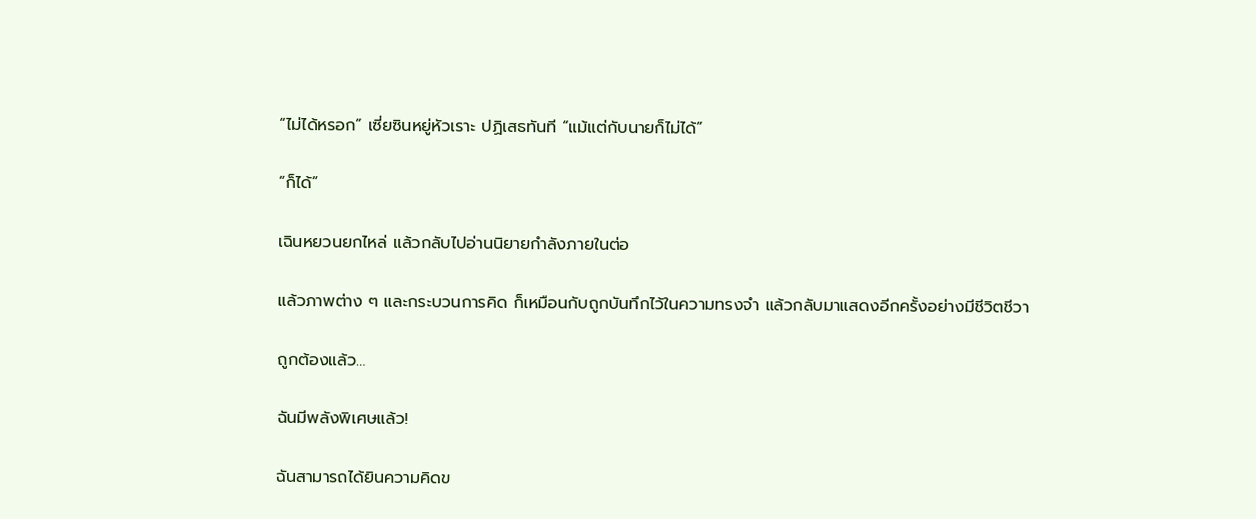“ไม่ได้หรอก” เซี่ยซินหยู่หัวเราะ ปฏิเสธทันที “แม้แต่กับนายก็ไม่ได้”

“ก็ได้”

เฉินหยวนยกไหล่ แล้วกลับไปอ่านนิยายกำลังภายในต่อ

แล้วภาพต่าง ๆ และกระบวนการคิด ก็เหมือนกับถูกบันทึกไว้ในความทรงจำ แล้วกลับมาแสดงอีกครั้งอย่างมีชีวิตชีวา

ถูกต้องแล้ว…

ฉันมีพลังพิเศษแล้ว!

ฉันสามารถได้ยินความคิดข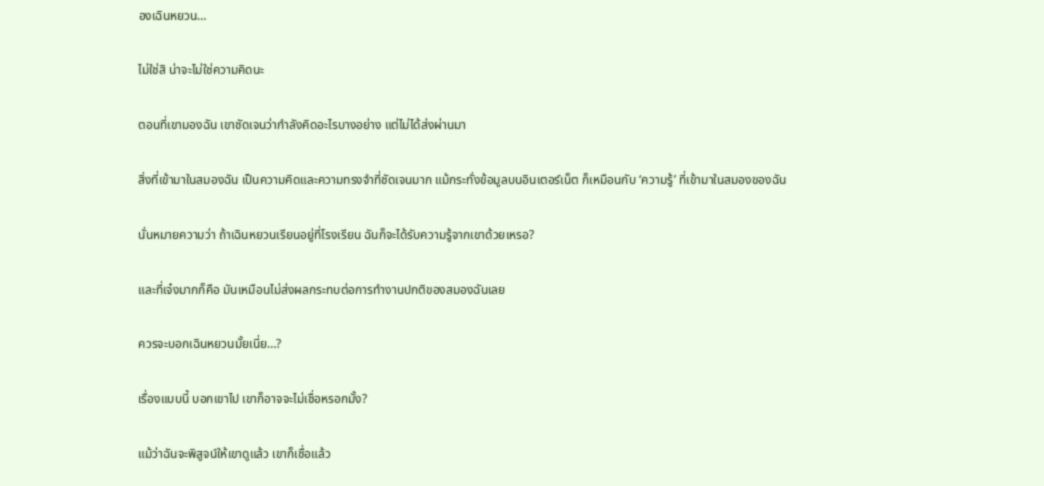องเฉินหยวน…

ไม่ใช่สิ น่าจะไม่ใช่ความคิดนะ

ตอนที่เขามองฉัน เขาชัดเจนว่ากำลังคิดอะไรบางอย่าง แต่ไม่ได้ส่งผ่านมา

สิ่งที่เข้ามาในสมองฉัน เป็นความคิดและความทรงจำที่ชัดเจนมาก แม้กระทั่งข้อมูลบนอินเตอร์เน็ต ก็เหมือนกับ ‘ความรู้’ ที่เข้ามาในสมองของฉัน

นั่นหมายความว่า ถ้าเฉินหยวนเรียนอยู่ที่โรงเรียน ฉันก็จะได้รับความรู้จากเขาด้วยเหรอ?

และที่เจ๋งมากก็คือ มันเหมือนไม่ส่งผลกระทบต่อการทำงานปกติของสมองฉันเลย

ควรจะบอกเฉินหยวนมั้ยเนี่ย…?

เรื่องแบบนี้ บอกเขาไป เขาก็อาจจะไม่เชื่อหรอกมั้ง?

แม้ว่าฉันจะพิสูจน์ให้เขาดูแล้ว เขาก็เชื่อแล้ว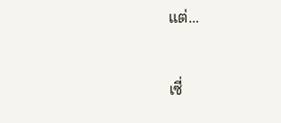แต่…

เซี่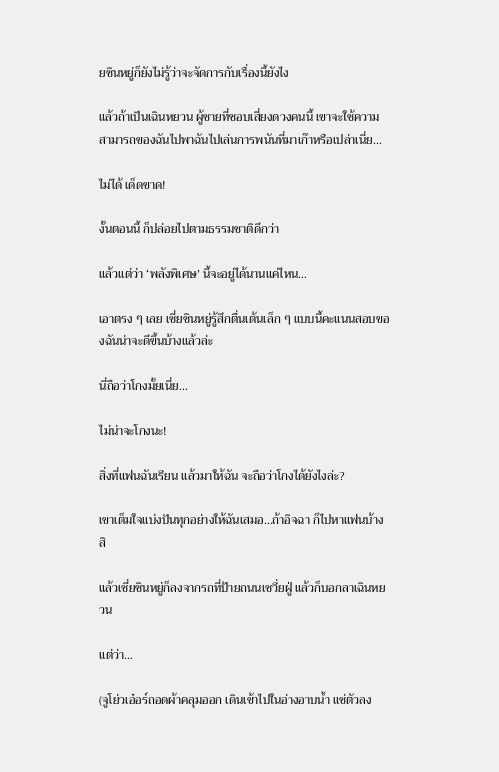ยซินหยู่ก็ยังไม่รู้ว่าจะจัดการกับเรื่องนี้ยังไง

แล้วถ้าเป็นเฉินหยวน ผู้ชายที่ชอบเสี่ยงดวงคนนี้ เขาจะใช้ความสามารถของฉันไปพาฉันไปเล่นการพนันที่มาเก๊าหรือเปล่าเนี่ย…

ไม่ได้ เด็ดขาด!

งั้นตอนนี้ ก็ปล่อยไปตามธรรมชาติดีกว่า

แล้วแต่ว่า ‘พลังพิเศษ’ นี้จะอยู่ได้นานแค่ไหน…

เอาตรง ๆ เลย เซี่ยซินหยู่รู้สึกตื่นเต้นเล็ก ๆ แบบนี้คะแนนสอบของฉันน่าจะดีขึ้นบ้างแล้วล่ะ

นี่ถือว่าโกงมั้ยเนี่ย…

ไม่น่าจะโกงนะ!

สิ่งที่แฟนฉันเรียน แล้วมาให้ฉัน จะถือว่าโกงได้ยังไงล่ะ?

เขาเต็มใจแบ่งปันทุกอย่างให้ฉันเสมอ…ถ้าอิจฉา ก็ไปหาแฟนบ้างสิ

แล้วเซี่ยซินหยู่ก็ลงจากรถที่ป้ายถนนเซวี่ยฝู่ แล้วก็บอกลาเฉินหยวน

แต่ว่า…

(จูโย่วเอ๋อร์ถอดผ้าคลุมออก เดินเข้าไปในอ่างอาบน้ำ แช่ตัวลง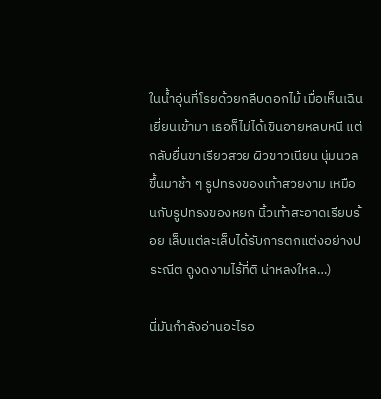ในน้ำอุ่นที่โรยด้วยกลีบดอกไม้ เมื่อเห็นเฉินเยี่ยนเข้ามา เธอก็ไม่ได้เขินอายหลบหนี แต่กลับยื่นขาเรียวสวย ผิวขาวเนียน นุ่มนวล ขึ้นมาช้า ๆ รูปทรงของเท้าสวยงาม เหมือนกับรูปทรงของหยก นิ้วเท้าสะอาดเรียบร้อย เล็บแต่ละเล็บได้รับการตกแต่งอย่างประณีต ดูงดงามไร้ที่ติ น่าหลงใหล…)

นี่มันกำลังอ่านอะไรอ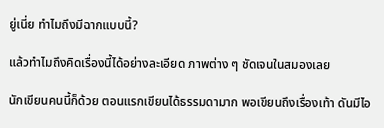ยู่เนี่ย ทำไมถึงมีฉากแบบนี้?

แล้วทำไมถึงคิดเรื่องนี้ได้อย่างละเอียด ภาพต่าง ๆ ชัดเจนในสมองเลย

นักเขียนคนนี้ก็ด้วย ตอนแรกเขียนได้ธรรมดามาก พอเขียนถึงเรื่องเท้า ดันมีไอ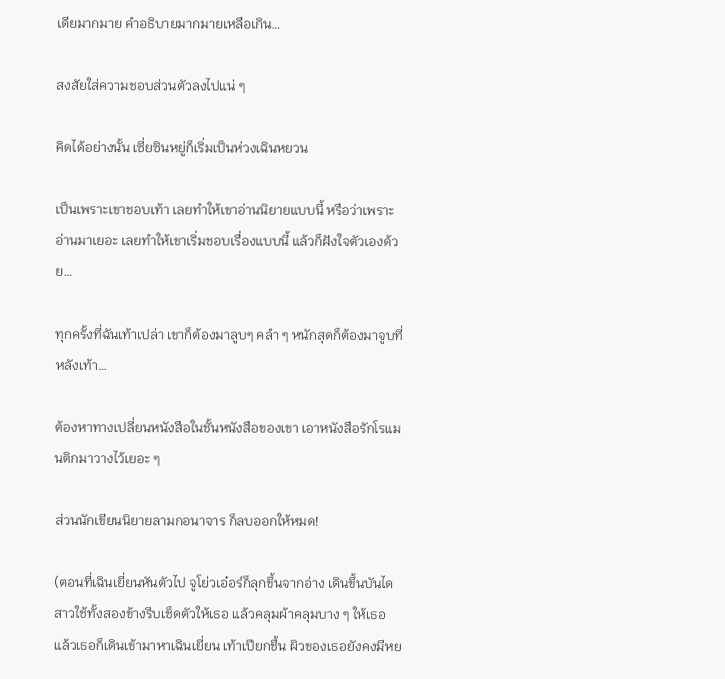เดียมากมาย คำอธิบายมากมายเหลือเกิน…

สงสัยใส่ความชอบส่วนตัวลงไปแน่ ๆ

คิดได้อย่างนั้น เซี่ยซินหยู่ก็เริ่มเป็นห่วงเฉินหยวน

เป็นเพราะเขาชอบเท้า เลยทำให้เขาอ่านนิยายแบบนี้ หรือว่าเพราะอ่านมาเยอะ เลยทำให้เขาเริ่มชอบเรื่องแบบนี้ แล้วก็ฝังใจตัวเองด้วย…

ทุกครั้งที่ฉันเท้าเปล่า เขาก็ต้องมาลูบๆ คลำ ๆ หนักสุดก็ต้องมาจูบที่หลังเท้า…

ต้องหาทางเปลี่ยนหนังสือในชั้นหนังสือของเขา เอาหนังสือรักโรแมนติกมาวางไว้เยอะ ๆ

ส่วนนักเขียนนิยายลามกอนาจาร ก็ลบออกให้หมด!

(ตอนที่เฉินเยี่ยนหันตัวไป จูโย่วเอ๋อร์ก็ลุกขึ้นจากอ่าง เดินขึ้นบันได สาวใช้ทั้งสองข้างรีบเช็ดตัวให้เธอ แล้วคลุมผ้าคลุมบาง ๆ ให้เธอ แล้วเธอก็เดินเข้ามาหาเฉินเยี่ยน เท้าเปียกชื้น ผิวของเธอยังคงมีหย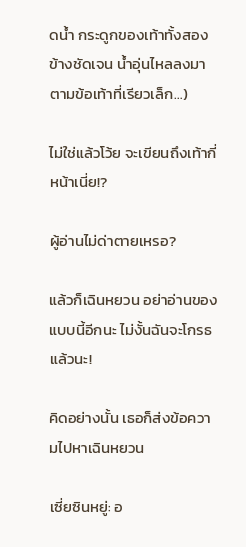ดน้ำ กระดูกของเท้าทั้งสองข้างชัดเจน น้ำอุ่นไหลลงมาตามข้อเท้าที่เรียวเล็ก…)

ไม่ใช่แล้วโว้ย จะเขียนถึงเท้ากี่หน้าเนี่ย!?

ผู้อ่านไม่ด่าตายเหรอ?

แล้วก็เฉินหยวน อย่าอ่านของแบบนี้อีกนะ ไม่งั้นฉันจะโกรธแล้วนะ!

คิดอย่างนั้น เธอก็ส่งข้อความไปหาเฉินหยวน

เซี่ยซินหยู่: อ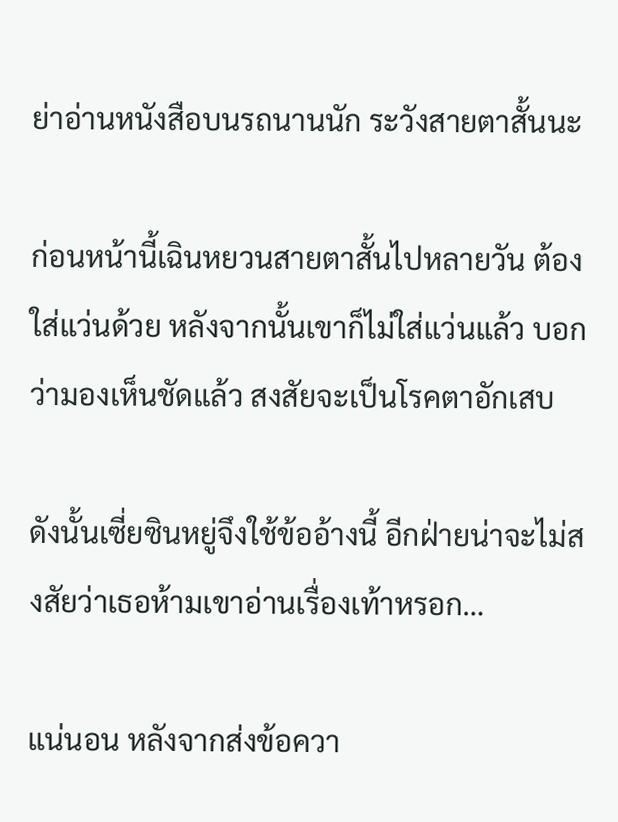ย่าอ่านหนังสือบนรถนานนัก ระวังสายตาสั้นนะ

ก่อนหน้านี้เฉินหยวนสายตาสั้นไปหลายวัน ต้องใส่แว่นด้วย หลังจากนั้นเขาก็ไม่ใส่แว่นแล้ว บอกว่ามองเห็นชัดแล้ว สงสัยจะเป็นโรคตาอักเสบ

ดังนั้นเซี่ยซินหยู่จึงใช้ข้ออ้างนี้ อีกฝ่ายน่าจะไม่สงสัยว่าเธอห้ามเขาอ่านเรื่องเท้าหรอก…

แน่นอน หลังจากส่งข้อควา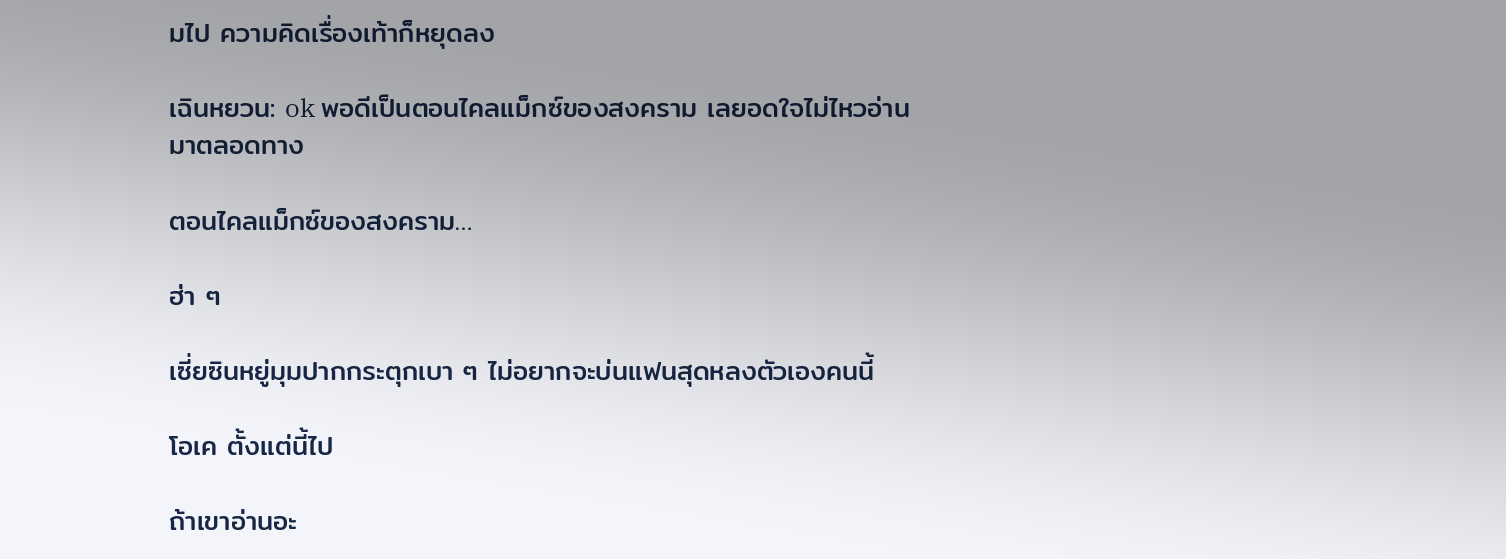มไป ความคิดเรื่องเท้าก็หยุดลง

เฉินหยวน: ok พอดีเป็นตอนไคลแม็กซ์ของสงคราม เลยอดใจไม่ไหวอ่านมาตลอดทาง

ตอนไคลแม็กซ์ของสงคราม…

ฮ่า ๆ

เซี่ยซินหยู่มุมปากกระตุกเบา ๆ ไม่อยากจะบ่นแฟนสุดหลงตัวเองคนนี้

โอเค ตั้งแต่นี้ไป

ถ้าเขาอ่านอะ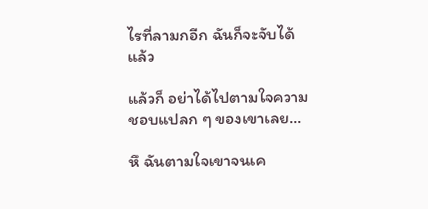ไรที่ลามกอีก ฉันก็จะจับได้แล้ว

แล้วก็ อย่าได้ไปตามใจความชอบแปลก ๆ ของเขาเลย…

หึ ฉันตามใจเขาจนเค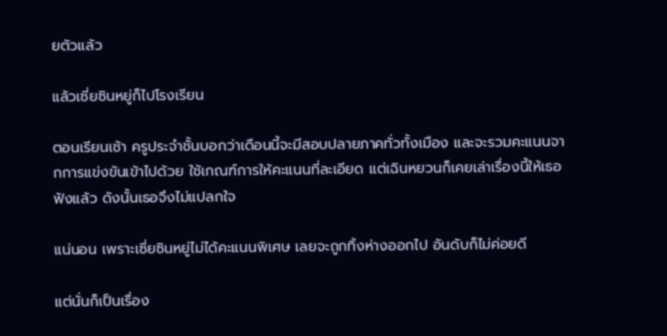ยตัวแล้ว

แล้วเซี่ยซินหยู่ก็ไปโรงเรียน

ตอนเรียนเช้า ครูประจำชั้นบอกว่าเดือนนี้จะมีสอบปลายภาคทั่วทั้งเมือง และจะรวมคะแนนจากการแข่งขันเข้าไปด้วย ใช้เกณฑ์การให้คะแนนที่ละเอียด แต่เฉินหยวนก็เคยเล่าเรื่องนี้ให้เธอฟังแล้ว ดังนั้นเธอจึงไม่แปลกใจ

แน่นอน เพราะเซี่ยซินหยู่ไม่ได้คะแนนพิเศษ เลยจะถูกทิ้งห่างออกไป อันดับก็ไม่ค่อยดี

แต่นั่นก็เป็นเรื่อง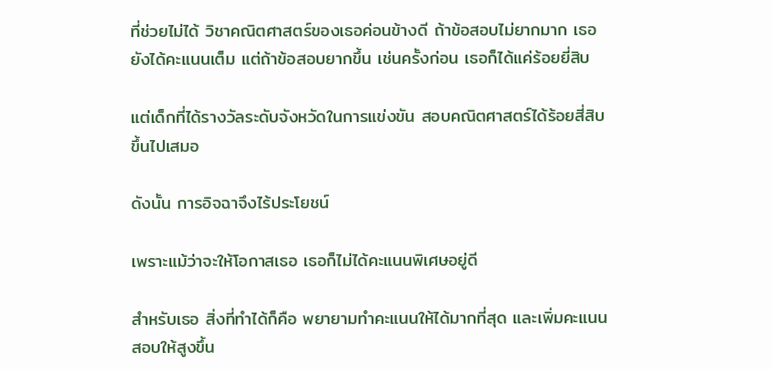ที่ช่วยไม่ได้ วิชาคณิตศาสตร์ของเธอค่อนข้างดี ถ้าข้อสอบไม่ยากมาก เธอยังได้คะแนนเต็ม แต่ถ้าข้อสอบยากขึ้น เช่นครั้งก่อน เธอก็ได้แค่ร้อยยี่สิบ

แต่เด็กที่ได้รางวัลระดับจังหวัดในการแข่งขัน สอบคณิตศาสตร์ได้ร้อยสี่สิบขึ้นไปเสมอ

ดังนั้น การอิจฉาจึงไร้ประโยชน์

เพราะแม้ว่าจะให้โอกาสเธอ เธอก็ไม่ได้คะแนนพิเศษอยู่ดี

สำหรับเธอ สิ่งที่ทำได้ก็คือ พยายามทำคะแนนให้ได้มากที่สุด และเพิ่มคะแนนสอบให้สูงขึ้น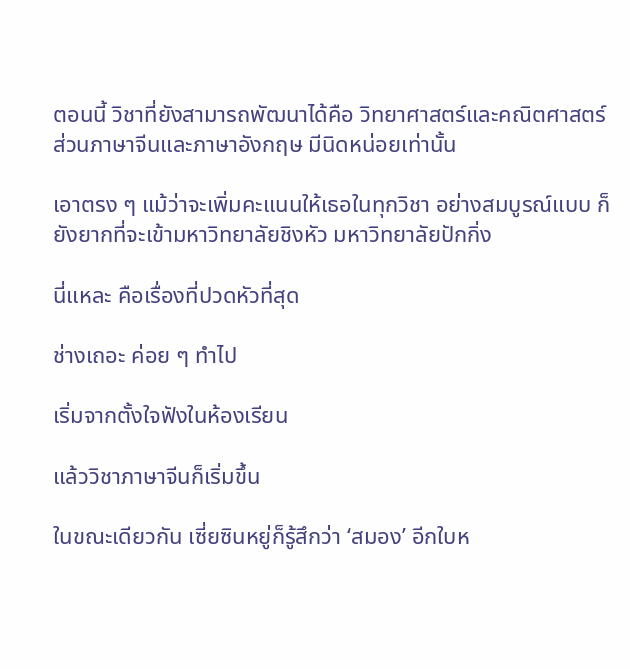ตอนนี้ วิชาที่ยังสามารถพัฒนาได้คือ วิทยาศาสตร์และคณิตศาสตร์ ส่วนภาษาจีนและภาษาอังกฤษ มีนิดหน่อยเท่านั้น

เอาตรง ๆ แม้ว่าจะเพิ่มคะแนนให้เธอในทุกวิชา อย่างสมบูรณ์แบบ ก็ยังยากที่จะเข้ามหาวิทยาลัยชิงหัว มหาวิทยาลัยปักกิ่ง

นี่แหละ คือเรื่องที่ปวดหัวที่สุด

ช่างเถอะ ค่อย ๆ ทำไป

เริ่มจากตั้งใจฟังในห้องเรียน

แล้ววิชาภาษาจีนก็เริ่มขึ้น

ในขณะเดียวกัน เซี่ยซินหยู่ก็รู้สึกว่า ‘สมอง’ อีกใบห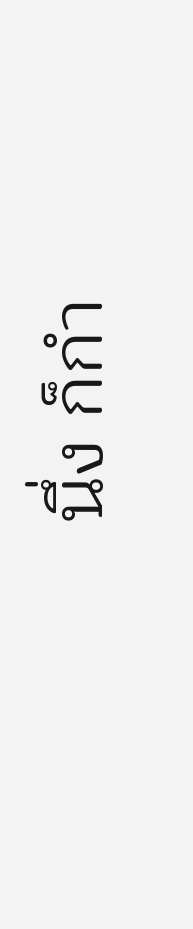นึ่ง ก็กำ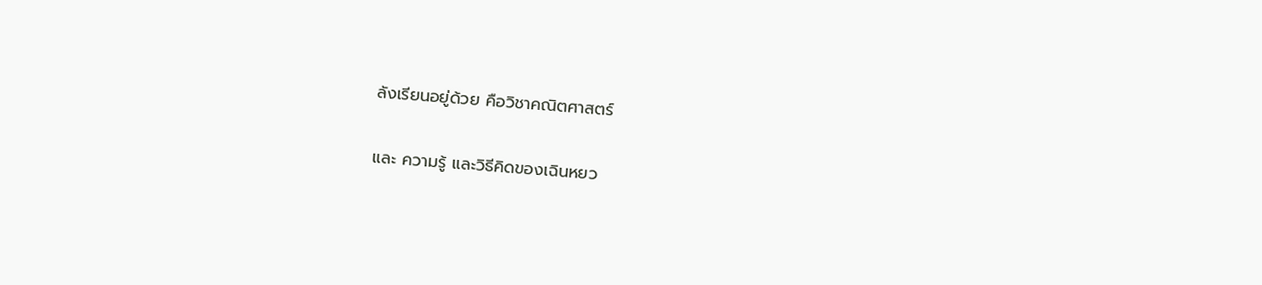ลังเรียนอยู่ด้วย คือวิชาคณิตศาสตร์

และ ความรู้ และวิธีคิดของเฉินหยว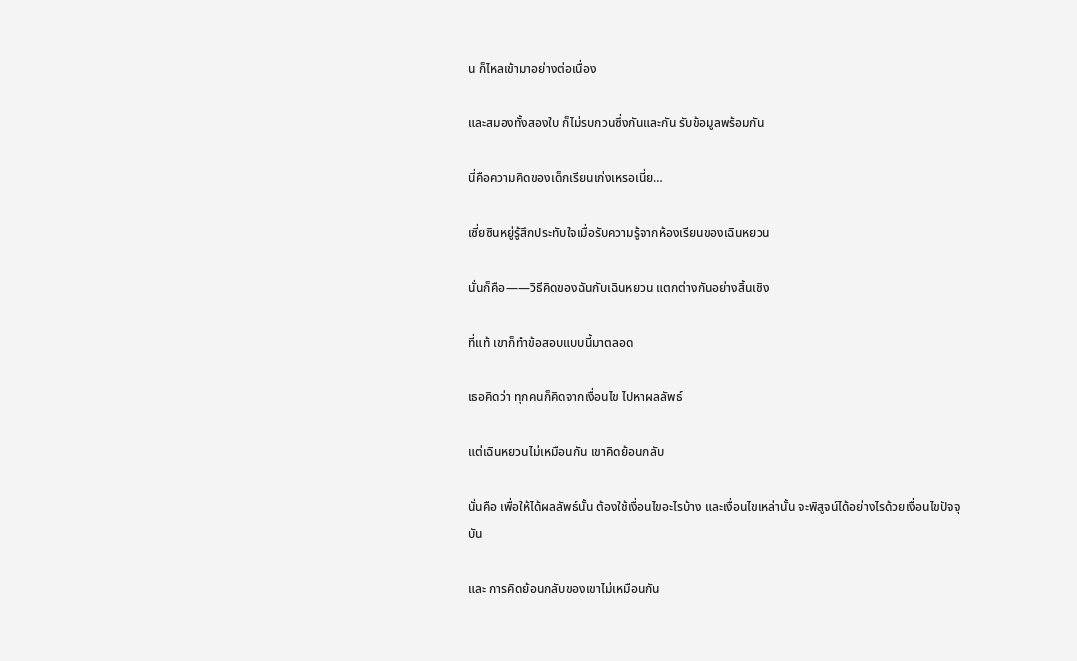น ก็ไหลเข้ามาอย่างต่อเนื่อง

และสมองทั้งสองใบ ก็ไม่รบกวนซึ่งกันและกัน รับข้อมูลพร้อมกัน

นี่คือความคิดของเด็กเรียนเก่งเหรอเนี่ย…

เซี่ยซินหยู่รู้สึกประทับใจเมื่อรับความรู้จากห้องเรียนของเฉินหยวน

นั่นก็คือ——วิธีคิดของฉันกับเฉินหยวน แตกต่างกันอย่างสิ้นเชิง

ที่แท้ เขาก็ทำข้อสอบแบบนี้มาตลอด

เธอคิดว่า ทุกคนก็คิดจากเงื่อนไข ไปหาผลลัพธ์

แต่เฉินหยวนไม่เหมือนกัน เขาคิดย้อนกลับ

นั่นคือ เพื่อให้ได้ผลลัพธ์นั้น ต้องใช้เงื่อนไขอะไรบ้าง และเงื่อนไขเหล่านั้น จะพิสูจน์ได้อย่างไรด้วยเงื่อนไขปัจจุบัน

และ การคิดย้อนกลับของเขาไม่เหมือนกัน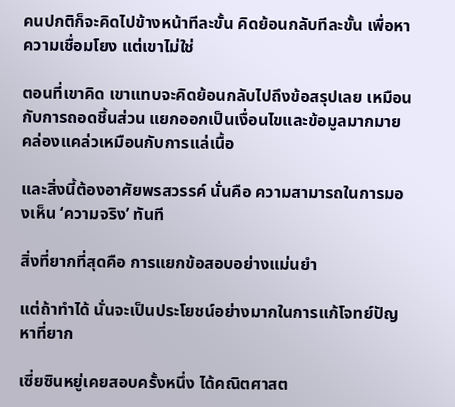คนปกติก็จะคิดไปข้างหน้าทีละขั้น คิดย้อนกลับทีละขั้น เพื่อหาความเชื่อมโยง แต่เขาไม่ใช่

ตอนที่เขาคิด เขาแทบจะคิดย้อนกลับไปถึงข้อสรุปเลย เหมือนกับการถอดชิ้นส่วน แยกออกเป็นเงื่อนไขและข้อมูลมากมาย คล่องแคล่วเหมือนกับการแล่เนื้อ

และสิ่งนี้ต้องอาศัยพรสวรรค์ นั่นคือ ความสามารถในการมองเห็น ‘ความจริง’ ทันที

สิ่งที่ยากที่สุดคือ การแยกข้อสอบอย่างแม่นยำ

แต่ถ้าทำได้ นั่นจะเป็นประโยชน์อย่างมากในการแก้โจทย์ปัญหาที่ยาก

เซี่ยซินหยู่เคยสอบครั้งหนึ่ง ได้คณิตศาสต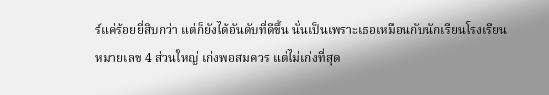ร์แค่ร้อยยี่สิบกว่า แต่ก็ยังได้อันดับที่ดีขึ้น นั่นเป็นเพราะเธอเหมือนกับนักเรียนโรงเรียนหมายเลข 4 ส่วนใหญ่ เก่งพอสมควร แต่ไม่เก่งที่สุด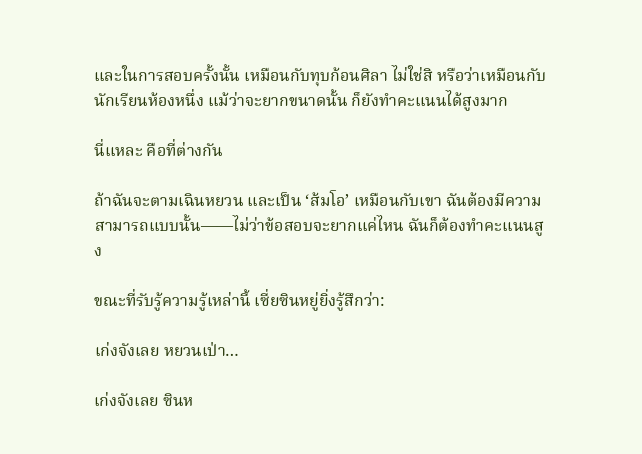และในการสอบครั้งนั้น เหมือนกับทุบก้อนศิลา ไม่ใช่สิ หรือว่าเหมือนกับนักเรียนห้องหนึ่ง แม้ว่าจะยากขนาดนั้น ก็ยังทำคะแนนได้สูงมาก

นี่แหละ คือที่ต่างกัน

ถ้าฉันจะตามเฉินหยวน และเป็น ‘ส้มโอ’ เหมือนกับเขา ฉันต้องมีความสามารถแบบนั้น——ไม่ว่าข้อสอบจะยากแค่ไหน ฉันก็ต้องทำคะแนนสูง

ขณะที่รับรู้ความรู้เหล่านี้ เซี่ยซินหยู่ยิ่งรู้สึกว่า:

เก่งจังเลย หยวนเป่า…

เก่งจังเลย ซินห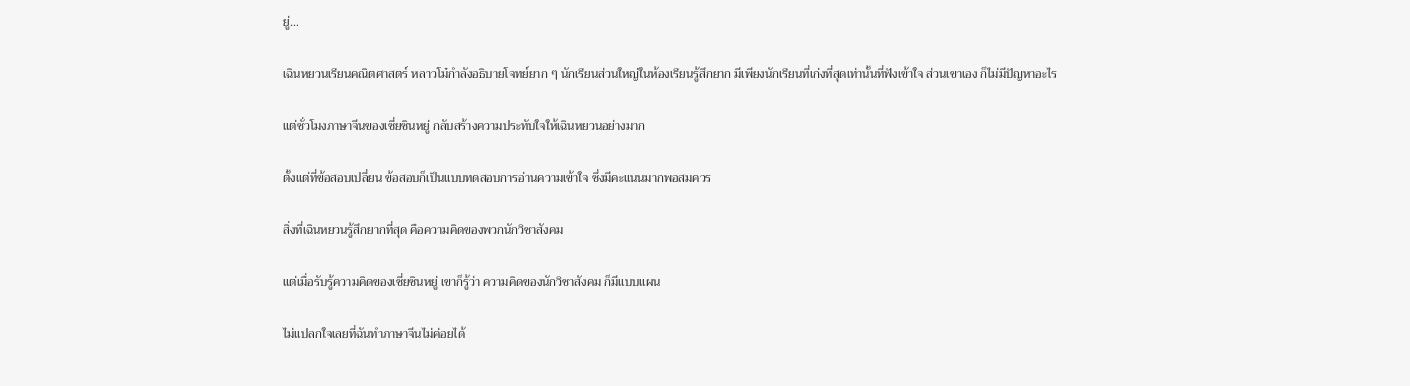ยู่…

เฉินหยวนเรียนคณิตศาสตร์ หลาวโม๋กำลังอธิบายโจทย์ยาก ๆ นักเรียนส่วนใหญ่ในห้องเรียนรู้สึกยาก มีเพียงนักเรียนที่เก่งที่สุดเท่านั้นที่ฟังเข้าใจ ส่วนเขาเอง ก็ไม่มีปัญหาอะไร

แต่ชั่วโมงภาษาจีนของเซี่ยซินหยู่ กลับสร้างความประทับใจให้เฉินหยวนอย่างมาก

ตั้งแต่ที่ข้อสอบเปลี่ยน ข้อสอบก็เป็นแบบทดสอบการอ่านความเข้าใจ ซึ่งมีคะแนนมากพอสมควร

สิ่งที่เฉินหยวนรู้สึกยากที่สุด คือความคิดของพวกนักวิชาสังคม

แต่เมื่อรับรู้ความคิดของเซี่ยซินหยู่ เขาก็รู้ว่า ความคิดของนักวิชาสังคม ก็มีแบบแผน

ไม่แปลกใจเลยที่ฉันทำภาษาจีนไม่ค่อยได้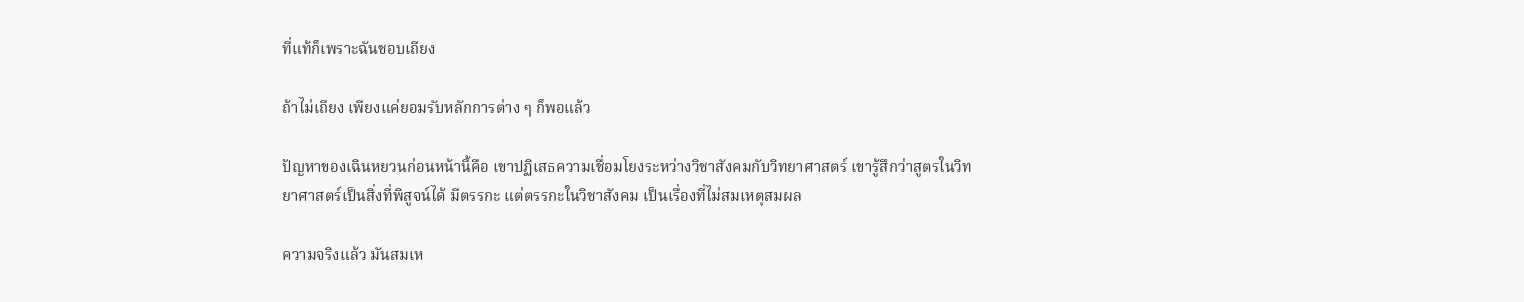ที่แท้ก็เพราะฉันชอบเถียง

ถ้าไม่เถียง เพียงแค่ยอมรับหลักการต่าง ๆ ก็พอแล้ว

ปัญหาของเฉินหยวนก่อนหน้านี้คือ เขาปฏิเสธความเชื่อมโยงระหว่างวิชาสังคมกับวิทยาศาสตร์ เขารู้สึกว่าสูตรในวิทยาศาสตร์เป็นสิ่งที่พิสูจน์ได้ มีตรรกะ แต่ตรรกะในวิชาสังคม เป็นเรื่องที่ไม่สมเหตุสมผล

ความจริงแล้ว มันสมเห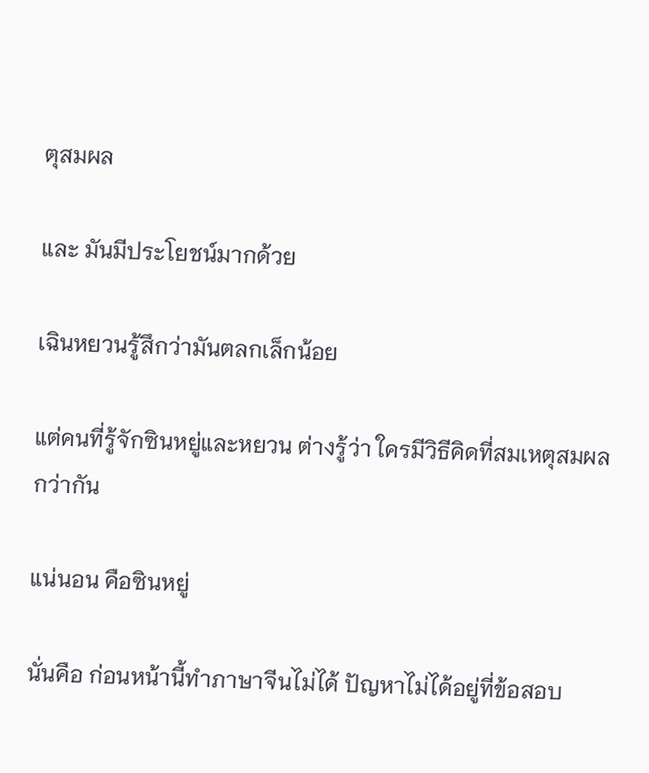ตุสมผล

และ มันมีประโยชน์มากด้วย

เฉินหยวนรู้สึกว่ามันตลกเล็กน้อย

แต่คนที่รู้จักซินหยู่และหยวน ต่างรู้ว่า ใครมีวิธีคิดที่สมเหตุสมผลกว่ากัน

แน่นอน คือซินหยู่

นั่นคือ ก่อนหน้านี้ทำภาษาจีนไม่ได้ ปัญหาไม่ได้อยู่ที่ข้อสอบ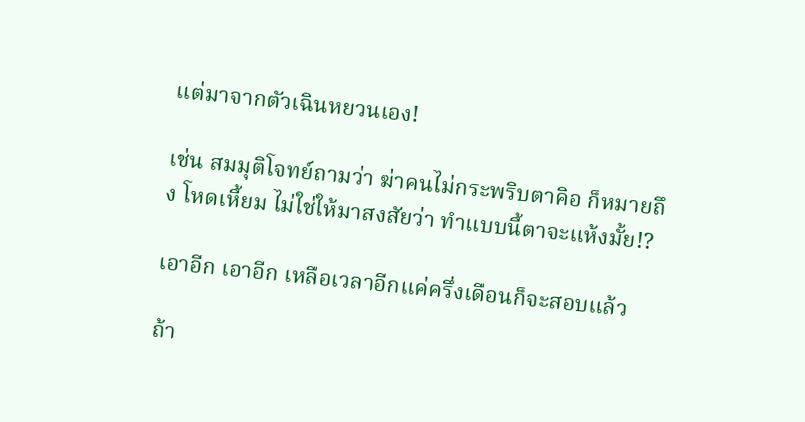แต่มาจากตัวเฉินหยวนเอง!

เช่น สมมุติโจทย์ถามว่า ฆ่าคนไม่กระพริบตาคิอ ก็หมายถึง โหดเหี้ยม ไม่ใช่ให้มาสงสัยว่า ทำแบบนี้ตาจะแห้งมั้ย!?

เอาอีก เอาอีก เหลือเวลาอีกแค่ครึ่งเดือนก็จะสอบแล้ว

ถ้า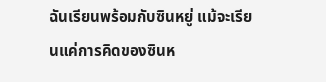ฉันเรียนพร้อมกับซินหยู่ แม้จะเรียนแค่การคิดของซินห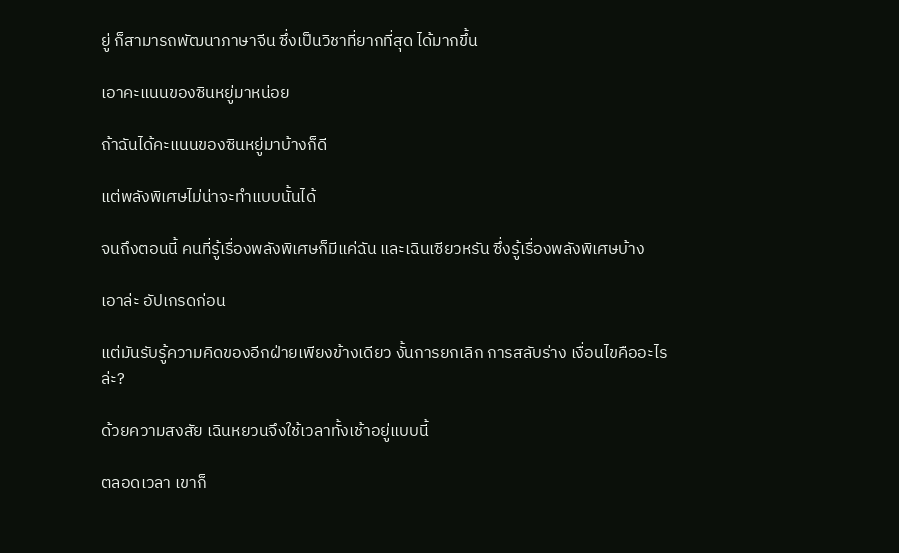ยู่ ก็สามารถพัฒนาภาษาจีน ซึ่งเป็นวิชาที่ยากที่สุด ได้มากขึ้น

เอาคะแนนของซินหยู่มาหน่อย

ถ้าฉันได้คะแนนของซินหยู่มาบ้างก็ดี

แต่พลังพิเศษไม่น่าจะทำแบบนั้นได้

จนถึงตอนนี้ คนที่รู้เรื่องพลังพิเศษก็มีแค่ฉัน และเฉินเซียวหรัน ซึ่งรู้เรื่องพลังพิเศษบ้าง

เอาล่ะ อัปเกรดก่อน

แต่มันรับรู้ความคิดของอีกฝ่ายเพียงข้างเดียว งั้นการยกเลิก การสลับร่าง เงื่อนไขคืออะไรล่ะ?

ด้วยความสงสัย เฉินหยวนจึงใช้เวลาทั้งเช้าอยู่แบบนี้

ตลอดเวลา เขาก็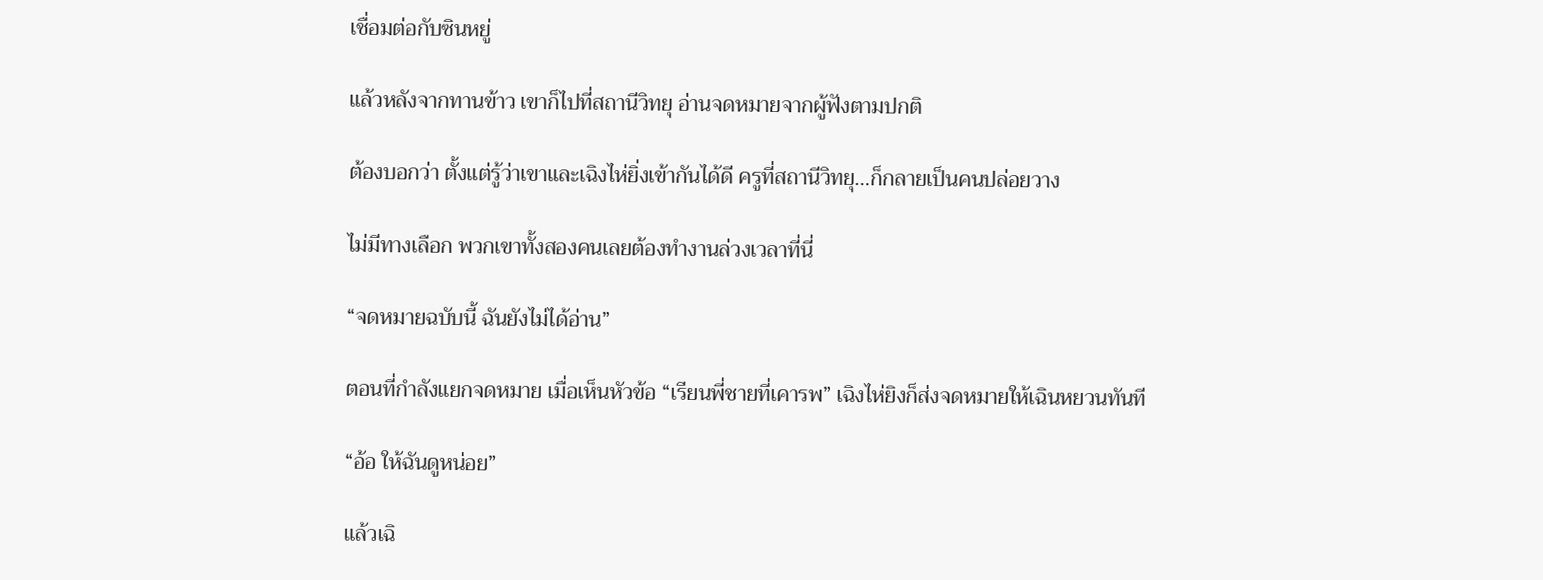เชื่อมต่อกับซินหยู่

แล้วหลังจากทานข้าว เขาก็ไปที่สถานีวิทยุ อ่านจดหมายจากผู้ฟังตามปกติ

ต้องบอกว่า ตั้งแต่รู้ว่าเขาและเฉิงไห่ยิ่งเข้ากันได้ดี ครูที่สถานีวิทยุ…ก็กลายเป็นคนปล่อยวาง

ไม่มีทางเลือก พวกเขาทั้งสองคนเลยต้องทำงานล่วงเวลาที่นี่

“จดหมายฉบับนี้ ฉันยังไม่ได้อ่าน”

ตอนที่กำลังแยกจดหมาย เมื่อเห็นหัวข้อ “เรียนพี่ชายที่เคารพ” เฉิงไห่ยิงก็ส่งจดหมายให้เฉินหยวนทันที

“อ้อ ให้ฉันดูหน่อย”

แล้วเฉิ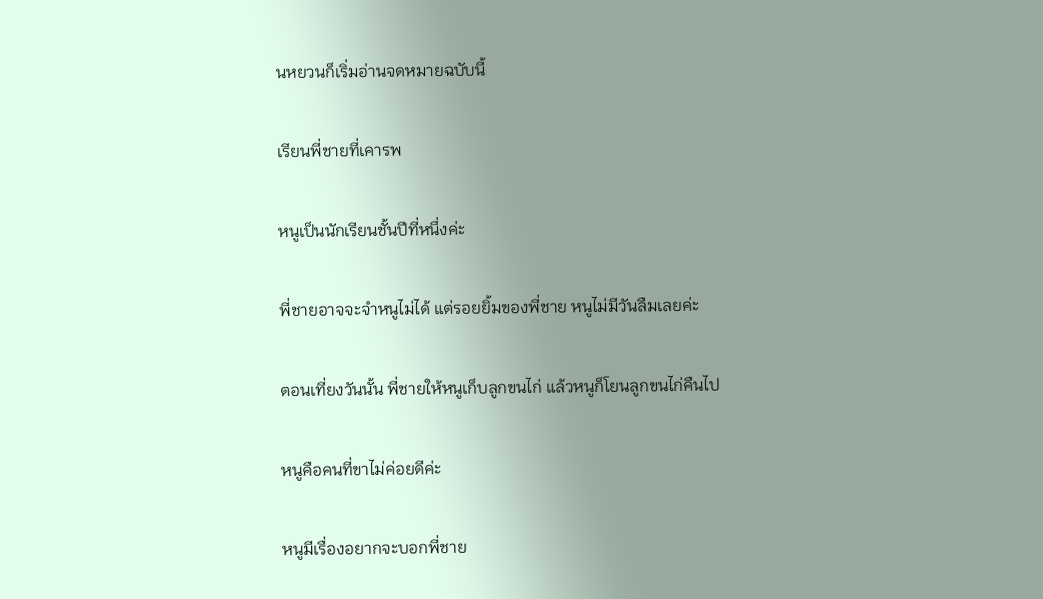นหยวนก็เริ่มอ่านจดหมายฉบับนี้

เรียนพี่ชายที่เคารพ

หนูเป็นนักเรียนชั้นปีที่หนึ่งค่ะ

พี่ชายอาจจะจำหนูไม่ได้ แต่รอยยิ้มของพี่ชาย หนูไม่มีวันลืมเลยค่ะ

ตอนเที่ยงวันนั้น พี่ชายให้หนูเก็บลูกขนไก่ แล้วหนูก็โยนลูกขนไก่คืนไป

หนูคือคนที่ขาไม่ค่อยดีค่ะ

หนูมีเรื่องอยากจะบอกพี่ชาย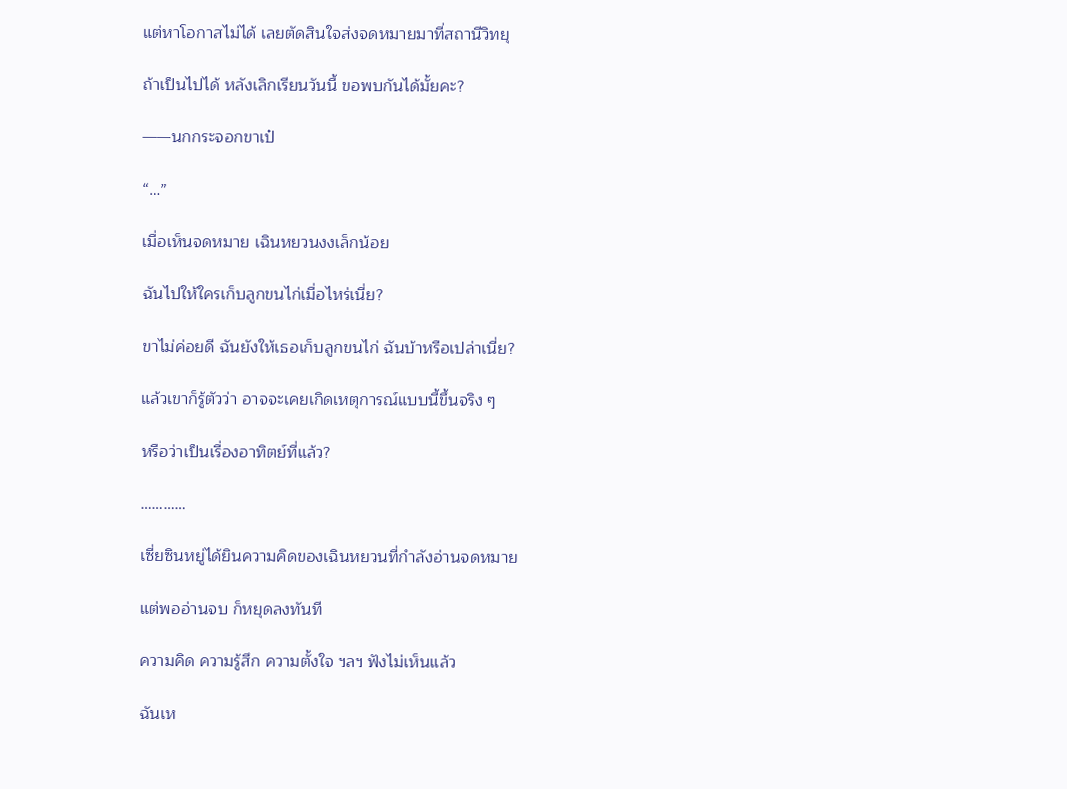แต่หาโอกาสไม่ได้ เลยตัดสินใจส่งจดหมายมาที่สถานีวิทยุ

ถ้าเป็นไปได้ หลังเลิกเรียนวันนี้ ขอพบกันได้มั้ยคะ?

——นกกระจอกขาเป๋

“…”

เมื่อเห็นจดหมาย เฉินหยวนงงเล็กน้อย

ฉันไปให้ใครเก็บลูกขนไก่เมื่อไหร่เนี่ย?

ขาไม่ค่อยดี ฉันยังให้เธอเก็บลูกขนไก่ ฉันบ้าหรือเปล่าเนี่ย?

แล้วเขาก็รู้ตัวว่า อาจจะเคยเกิดเหตุการณ์แบบนี้ขึ้นจริง ๆ

หรือว่าเป็นเรื่องอาทิตย์ที่แล้ว?

…………

เซี่ยซินหยู่ได้ยินความคิดของเฉินหยวนที่กำลังอ่านจดหมาย

แต่พออ่านจบ ก็หยุดลงทันที

ความคิด ความรู้สึก ความตั้งใจ ฯลฯ ฟังไม่เห็นแล้ว

ฉันเห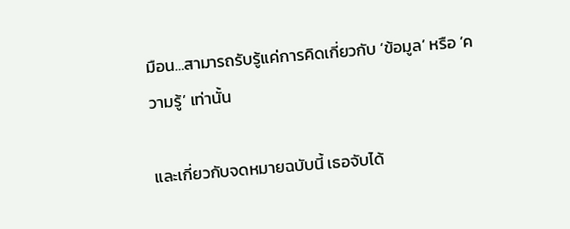มือน…สามารถรับรู้แค่การคิดเกี่ยวกับ ‘ข้อมูล’ หรือ ‘ความรู้’ เท่านั้น

และเกี่ยวกับจดหมายฉบับนี้ เธอจับได้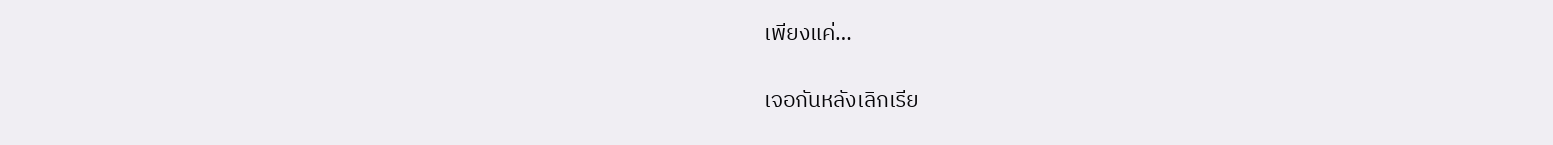เพียงแค่…

เจอกันหลังเลิกเรีย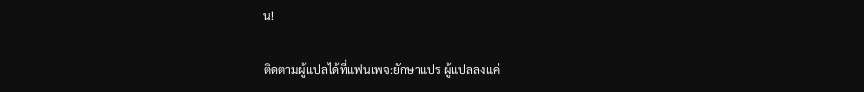น!

ติดตามผู้แปลได้ที่แฟนเพจ:ยักษาแปร ผู้แปลลงแค่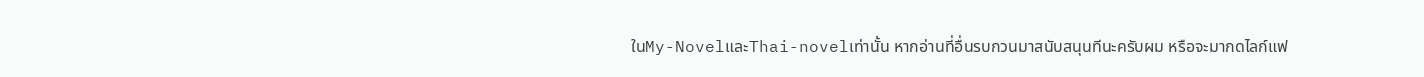ในMy-NovelและThai-novelเท่านั้น หากอ่านที่อื่นรบกวนมาสนับสนุนทีนะครับผม หรือจะมากดไลก์แฟ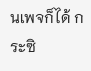นเพจก็ได้ กระซิ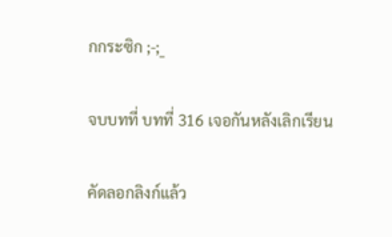กกระซิก ;-;_

จบบทที่ บทที่ 316 เจอกันหลังเลิกเรียน

คัดลอกลิงก์แล้ว